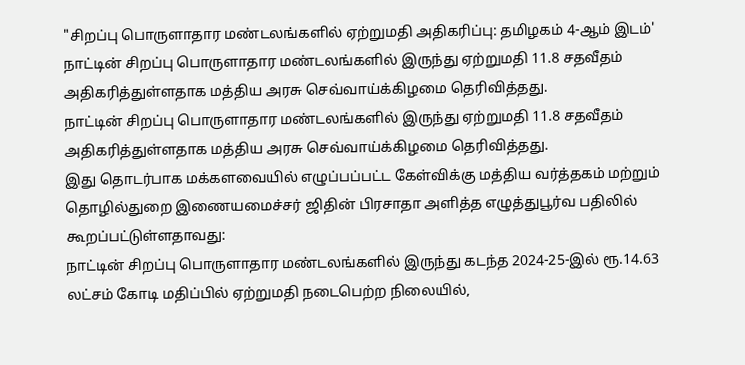"சிறப்பு பொருளாதார மண்டலங்களில் ஏற்றுமதி அதிகரிப்பு: தமிழகம் 4-ஆம் இடம்'
நாட்டின் சிறப்பு பொருளாதார மண்டலங்களில் இருந்து ஏற்றுமதி 11.8 சதவீதம் அதிகரித்துள்ளதாக மத்திய அரசு செவ்வாய்க்கிழமை தெரிவித்தது.
நாட்டின் சிறப்பு பொருளாதார மண்டலங்களில் இருந்து ஏற்றுமதி 11.8 சதவீதம் அதிகரித்துள்ளதாக மத்திய அரசு செவ்வாய்க்கிழமை தெரிவித்தது.
இது தொடர்பாக மக்களவையில் எழுப்பப்பட்ட கேள்விக்கு மத்திய வர்த்தகம் மற்றும் தொழில்துறை இணையமைச்சர் ஜிதின் பிரசாதா அளித்த எழுத்துபூர்வ பதிலில் கூறப்பட்டுள்ளதாவது:
நாட்டின் சிறப்பு பொருளாதார மண்டலங்களில் இருந்து கடந்த 2024-25-இல் ரூ.14.63 லட்சம் கோடி மதிப்பில் ஏற்றுமதி நடைபெற்ற நிலையில்,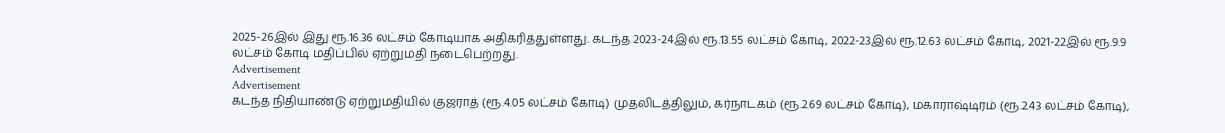2025-26இல் இது ரூ.16.36 லட்சம் கோடியாக அதிகரித்துள்ளது. கடந்த 2023-24இல் ரூ.13.55 லட்சம் கோடி, 2022-23இல் ரூ.12.63 லட்சம் கோடி, 2021-22இல் ரூ.9.9 லட்சம் கோடி மதிப்பில் ஏற்றுமதி நடைபெற்றது.
Advertisement
Advertisement
கடந்த நிதியாண்டு ஏற்றுமதியில் குஜராத் (ரூ.4.05 லட்சம் கோடி) முதலிடத்திலும், கர்நாடகம் (ரூ.2.69 லட்சம் கோடி), மகாராஷ்டிரம் (ரூ.2.43 லட்சம் கோடி),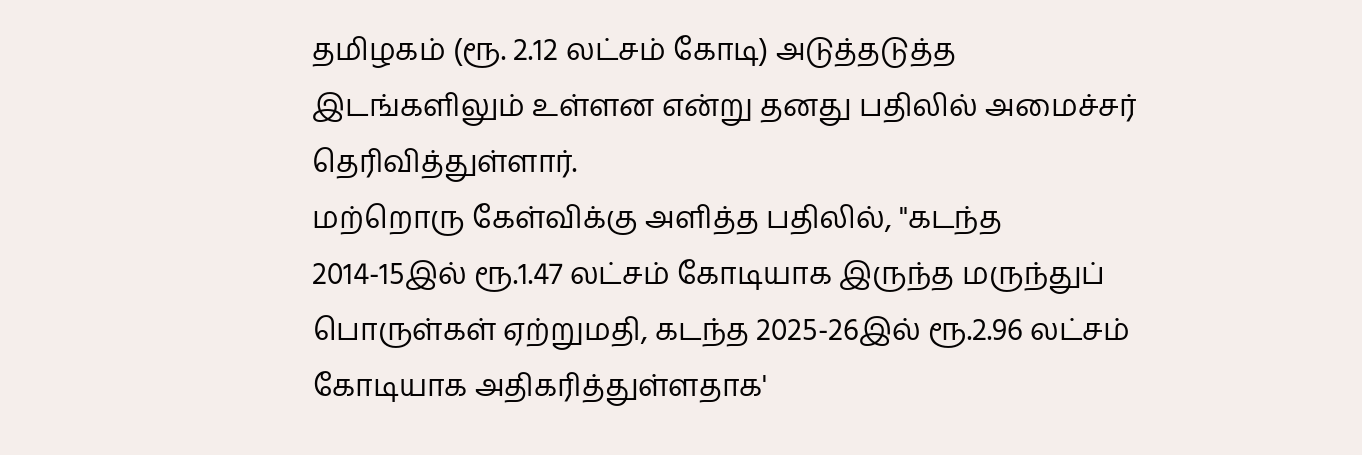தமிழகம் (ரூ. 2.12 லட்சம் கோடி) அடுத்தடுத்த இடங்களிலும் உள்ளன என்று தனது பதிலில் அமைச்சர் தெரிவித்துள்ளார்.
மற்றொரு கேள்விக்கு அளித்த பதிலில், "கடந்த 2014-15இல் ரூ.1.47 லட்சம் கோடியாக இருந்த மருந்துப் பொருள்கள் ஏற்றுமதி, கடந்த 2025-26இல் ரூ.2.96 லட்சம் கோடியாக அதிகரித்துள்ளதாக'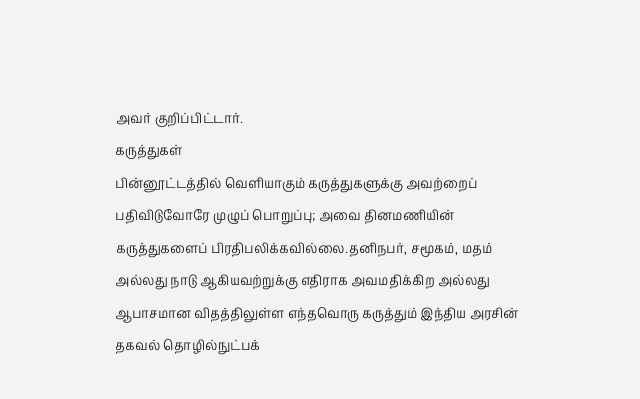அவர் குறிப்பிட்டார்.
கருத்துகள்
பின்னூட்டத்தில் வெளியாகும் கருத்துகளுக்கு அவற்றைப் பதிவிடுவோரே முழுப் பொறுப்பு; அவை தினமணியின் கருத்துகளைப் பிரதிபலிக்கவில்லை.தனிநபர், சமூகம், மதம் அல்லது நாடு ஆகியவற்றுக்கு எதிராக அவமதிக்கிற அல்லது ஆபாசமான விதத்திலுள்ள எந்தவொரு கருத்தும் இந்திய அரசின் தகவல் தொழில்நுட்பக்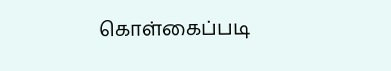கொள்கைப்படி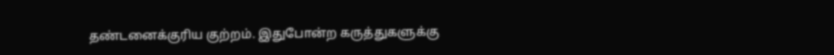தண்டனைக்குரிய குற்றம். இதுபோன்ற கருத்துகளுக்கு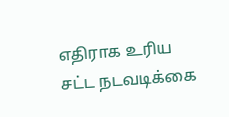எதிராக உரிய சட்ட நடவடிக்கை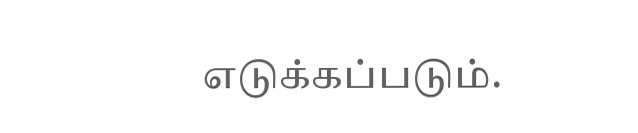எடுக்கப்படும்.